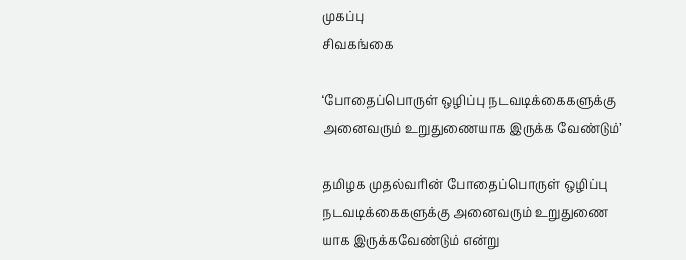முகப்பு
சிவகங்கை

‘போதைப்பொருள் ஒழிப்பு நடவடிக்கைகளுக்கு அனைவரும் உறுதுணையாக இருக்க வேண்டும்’

தமிழக முதல்வரின் போதைப்பொருள் ஒழிப்பு நடவடிக்கைகளுக்கு அனைவரும் உறுதுணை யாக இருக்கவேண்டும் என்று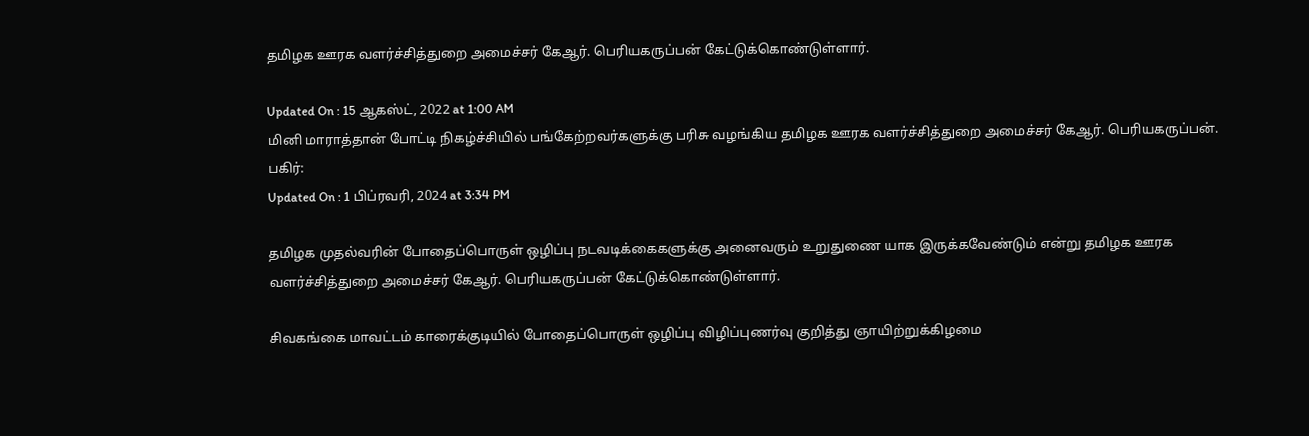தமிழக ஊரக வளர்ச்சித்துறை அமைச்சர் கேஆர். பெரியகருப்பன் கேட்டுக்கொண்டுள்ளார்.

Updated On : 15 ஆகஸ்ட், 2022 at 1:00 AM
மினி மாராத்தான் போட்டி நிகழ்ச்சியில் பங்கேற்றவர்களுக்கு பரிசு வழங்கிய தமிழக ஊரக வளர்ச்சித்துறை அமைச்சர் கேஆர். பெரியகருப்பன்.
பகிர்:
Updated On : 1 பிப்ரவரி, 2024 at 3:34 PM

தமிழக முதல்வரின் போதைப்பொருள் ஒழிப்பு நடவடிக்கைகளுக்கு அனைவரும் உறுதுணை யாக இருக்கவேண்டும் என்று தமிழக ஊரக வளர்ச்சித்துறை அமைச்சர் கேஆர். பெரியகருப்பன் கேட்டுக்கொண்டுள்ளார்.

சிவகங்கை மாவட்டம் காரைக்குடியில் போதைப்பொருள் ஒழிப்பு விழிப்புணர்வு குறித்து ஞாயிற்றுக்கிழமை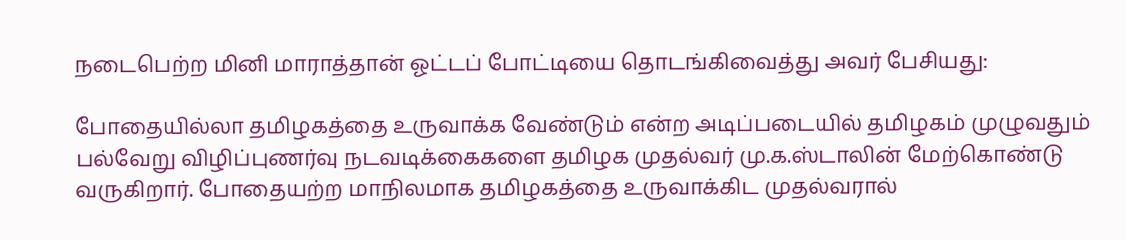நடைபெற்ற மினி மாராத்தான் ஓட்டப் போட்டியை தொடங்கிவைத்து அவர் பேசியது:

போதையில்லா தமிழகத்தை உருவாக்க வேண்டும் என்ற அடிப்படையில் தமிழகம் முழுவதும் பல்வேறு விழிப்புணர்வு நடவடிக்கைகளை தமிழக முதல்வர் மு.க.ஸ்டாலின் மேற்கொண்டு வருகிறார். போதையற்ற மாநிலமாக தமிழகத்தை உருவாக்கிட முதல்வரால்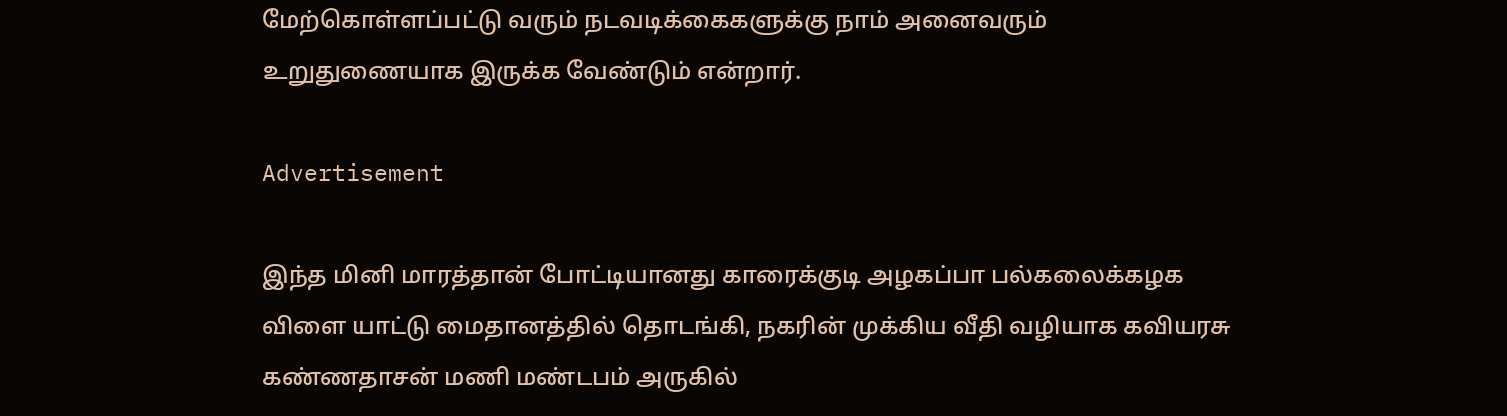மேற்கொள்ளப்பட்டு வரும் நடவடிக்கைகளுக்கு நாம் அனைவரும் உறுதுணையாக இருக்க வேண்டும் என்றார்.

Advertisement

இந்த மினி மாரத்தான் போட்டியானது காரைக்குடி அழகப்பா பல்கலைக்கழக விளை யாட்டு மைதானத்தில் தொடங்கி, நகரின் முக்கிய வீதி வழியாக கவியரசு கண்ணதாசன் மணி மண்டபம் அருகில்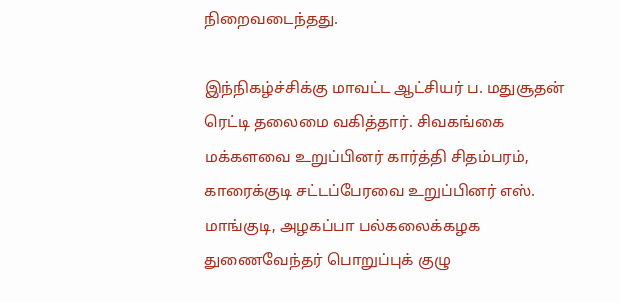நிறைவடைந்தது.

இந்நிகழ்ச்சிக்கு மாவட்ட ஆட்சியர் ப. மதுசூதன் ரெட்டி தலைமை வகித்தார். சிவகங்கை மக்களவை உறுப்பினர் கார்த்தி சிதம்பரம், காரைக்குடி சட்டப்பேரவை உறுப்பினர் எஸ். மாங்குடி, அழகப்பா பல்கலைக்கழக துணைவேந்தர் பொறுப்புக் குழு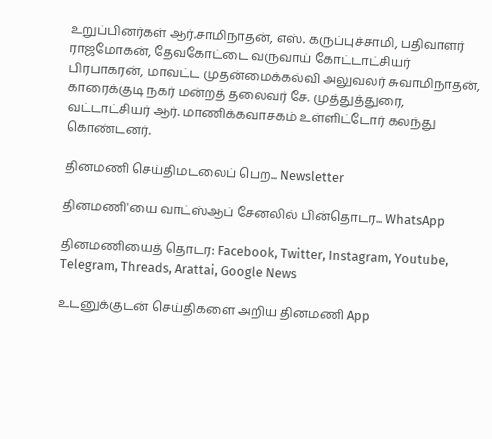உறுப்பினர்கள் ஆர்.சாமிநாதன், எஸ். கருப்புச்சாமி, பதிவாளர் ராஜமோகன், தேவகோட்டை வருவாய் கோட்டாட்சியர் பிரபாகரன், மாவட்ட முதன்மைக்கல்வி அலுவலர் சுவாமிநாதன், காரைக்குடி நகர் மன்றத் தலைவர் சே. முத்துத்துரை, வட்டாட்சியர் ஆர். மாணிக்கவாசகம் உள்ளிட்டோர் கலந்து கொண்டனர்.

தினமணி செய்திமடலைப் பெற... Newsletter

தினமணி'யை வாட்ஸ்ஆப் சேனலில் பின்தொடர... WhatsApp

தினமணியைத் தொடர: Facebook, Twitter, Instagram, Youtube, Telegram, Threads, Arattai, Google News

உடனுக்குடன் செய்திகளை அறிய தினமணி App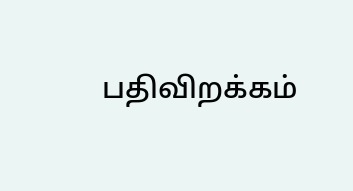பதிவிறக்கம்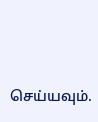செய்யவும்.